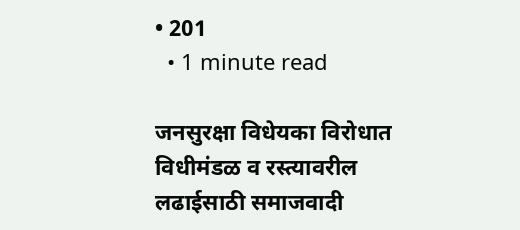• 201
  • 1 minute read

जनसुरक्षा विधेयका विरोधात विधीमंडळ व रस्त्यावरील लढाईसाठी समाजवादी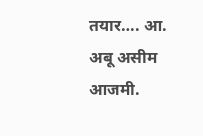तयार…. आ. अबू असीम आजमी.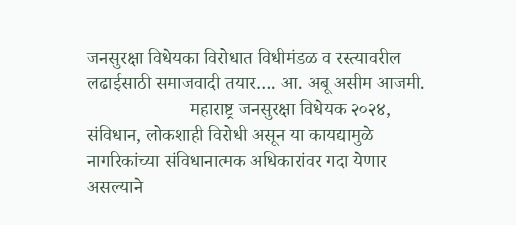जनसुरक्षा विधेयका विरोधात विधीमंडळ व रस्त्यावरील लढाईसाठी समाजवादी तयार…. आ. अबू असीम आजमी.
                      महाराष्ट्र जनसुरक्षा विधेयक २०२४, संविधान, लोकशाही विरोधी असून या कायद्यामुळे नागरिकांच्या संविधानात्मक अधिकारांवर गदा येणार असल्याने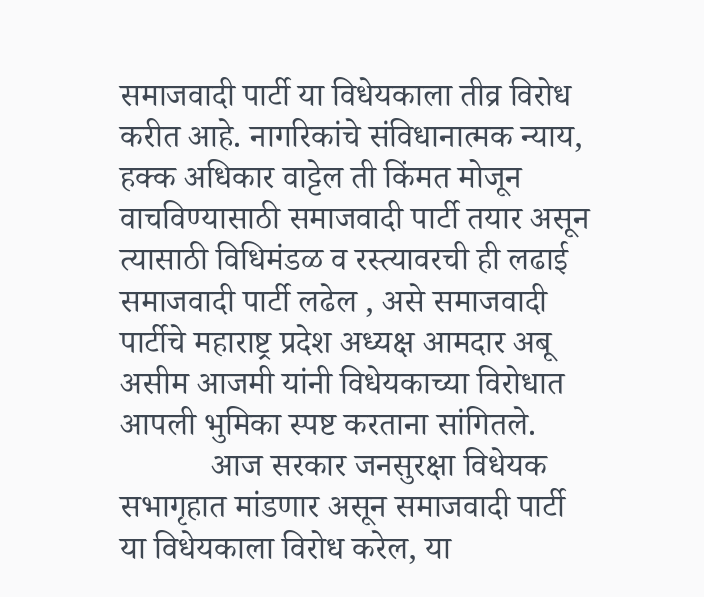समाजवादी पार्टी या विधेयकाला तीव्र विरोध करीत आहे. नागरिकांचे संविधानात्मक न्याय, हक्क अधिकार वाट्टेल ती किंमत मोजून वाचविण्यासाठी समाजवादी पार्टी तयार असून त्यासाठी विधिमंडळ व रस्त्यावरची ही लढाई समाजवादी पार्टी लढेल , असे समाजवादी पार्टीचे महाराष्ट्र प्रदेश अध्यक्ष आमदार अबू असीम आजमी यांनी विधेयकाच्या विरोधात आपली भुमिका स्पष्ट करताना सांगितले.
           आज सरकार जनसुरक्षा विधेयक सभागृहात मांडणार असून समाजवादी पार्टी या विधेयकाला विरोध करेल, या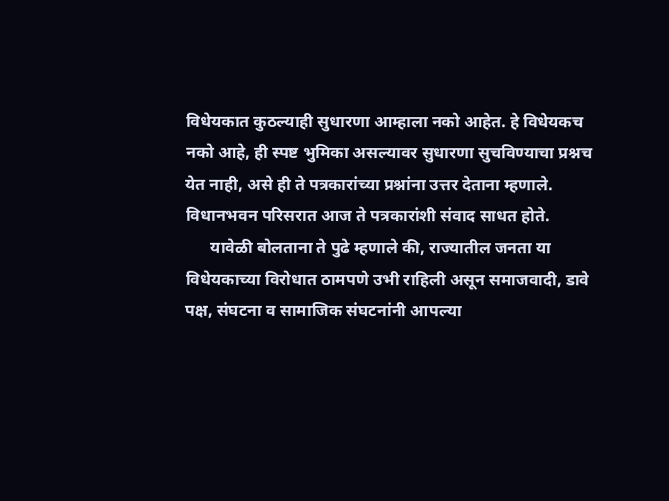विधेयकात कुठल्याही सुधारणा आम्हाला नको आहेत. हे विधेयकच नको आहे, ही स्पष्ट भुमिका असल्यावर सुधारणा सुचविण्याचा प्रश्नच येत नाही, असे ही ते पत्रकारांच्या प्रश्नांना उत्तर देताना म्हणाले. विधानभवन परिसरात आज ते पत्रकारांशी संवाद साधत होते.
      यावेळी बोलताना ते पुढे म्हणाले की, राज्यातील जनता या विधेयकाच्या विरोधात ठामपणे उभी राहिली असून समाजवादी, डावे पक्ष, संघटना व सामाजिक संघटनांनी आपल्या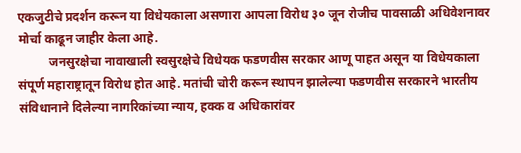एकजुटीचे प्रदर्शन करून या विधेयकाला असणारा आपला विरोध ३० जून रोजीच पावसाळी अधिवेशनावर मोर्चा काढून जाहीर केला आहे.
          जनसुरक्षेचा नावाखाली स्वसुरक्षेचे विधेयक फडणवीस सरकार आणू पाहत असून या विधेयकाला संपूर्ण महाराष्ट्रातून विरोध होत आहे. मतांची चोरी करून स्थापन झालेल्या फडणवीस सरकारने भारतीय संविधानाने दिलेल्या नागरिकांच्या न्याय, हक्क व अधिकारांवर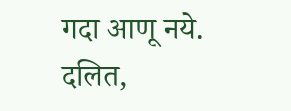गदा आणू नये. दलित,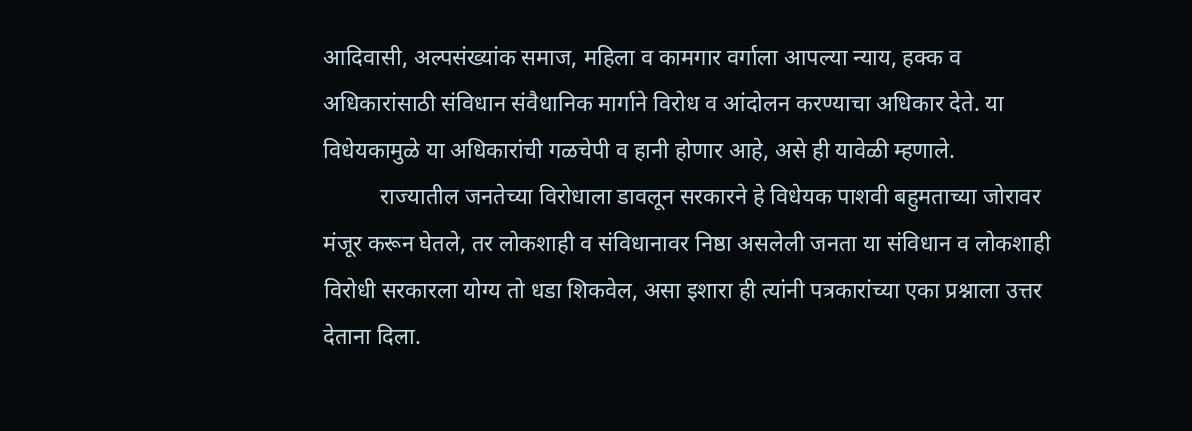आदिवासी, अल्पसंख्यांक समाज, महिला व कामगार वर्गाला आपल्या न्याय, हक्क व अधिकारांसाठी संविधान संवैधानिक मार्गाने विरोध व आंदोलन करण्याचा अधिकार देते. या विधेयकामुळे या अधिकारांची गळचेपी व हानी होणार आहे, असे ही यावेळी म्हणाले.
          राज्यातील जनतेच्या विरोधाला डावलून सरकारने हे विधेयक पाशवी बहुमताच्या जोरावर मंजूर करून घेतले, तर लोकशाही व संविधानावर निष्ठा असलेली जनता या संविधान व लोकशाही विरोधी सरकारला योग्य तो धडा शिकवेल, असा इशारा ही त्यांनी पत्रकारांच्या एका प्रश्नाला उत्तर देताना दिला.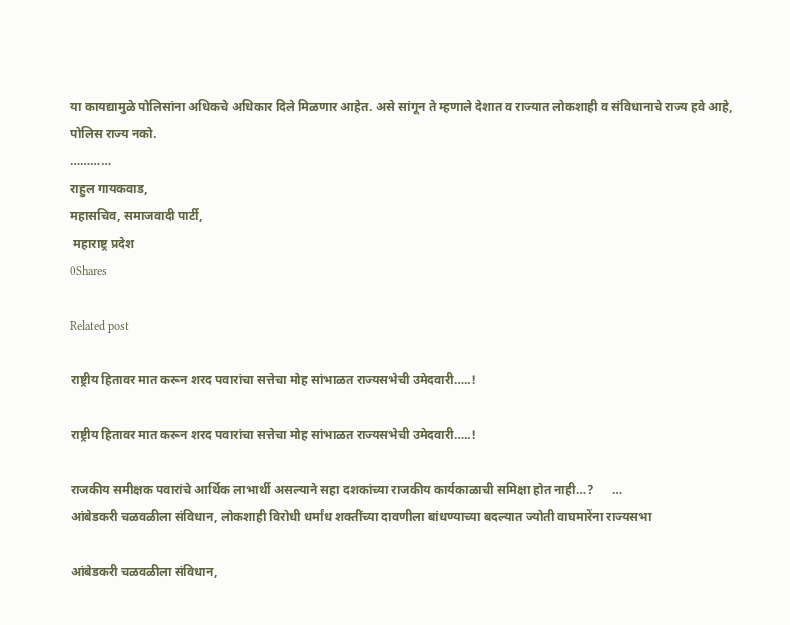या कायद्यामुळे पोलिसांना अधिकचे अधिकार दिले मिळणार आहेत. असे सांगून ते म्हणाले देशात व राज्यात लोकशाही व संविधानाचे राज्य हवे आहे, पोलिस राज्य नको.
…………
राहुल गायकवाड,
महासचिव, समाजवादी पार्टी,
 महाराष्ट्र प्रदेश
0Shares

Related post

राष्ट्रीय हितावर मात करून शरद पवारांचा सत्तेचा मोह सांभाळत राज्यसभेची उमेदवारी…..!

राष्ट्रीय हितावर मात करून शरद पवारांचा सत्तेचा मोह सांभाळत राज्यसभेची उमेदवारी…..!

राजकीय समीक्षक पवारांचे आर्थिक लाभार्थी असल्याने सहा दशकांच्या राजकीय कार्यकाळाची समिक्षा होत नाही…?      …
आंबेडकरी चळवळीला संविधान, लोकशाही विरोधी धर्मांध शक्तींच्या दावणीला बांधण्याच्या बदल्यात ज्योती वाघमारेंना राज्यसभा

आंबेडकरी चळवळीला संविधान,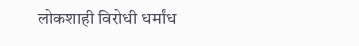लोकशाही विरोधी धर्मांध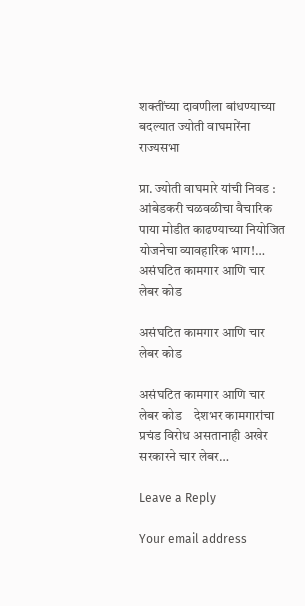शक्तींच्या दावणीला बांधण्याच्या बदल्यात ज्योती वाघमारेंना राज्यसभा

प्रा. ज्योती वाघमारे यांची निवड : आंबेडकरी चळवळीचा वैचारिक पाया मोडीत काढण्याच्या नियोजित योजनेचा व्यावहारिक भाग!…
असंघटित कामगार आणि चार लेबर कोड

असंघटित कामगार आणि चार लेबर कोड

असंघटित कामगार आणि चार लेबर कोड    देशभर कामगारांचा प्रचंड विरोध असतानाही अखेर सरकारने चार लेबर…

Leave a Reply

Your email address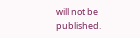will not be published.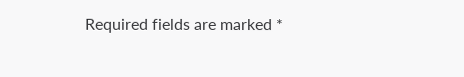Required fields are marked *